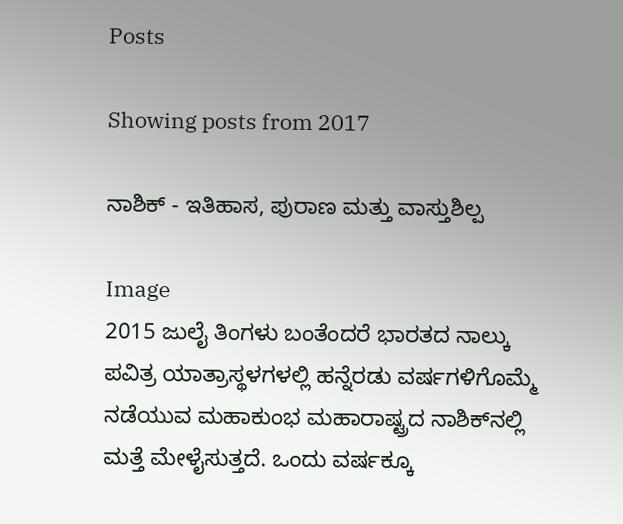Posts

Showing posts from 2017

ನಾಶಿಕ್ - ಇತಿಹಾಸ, ಪುರಾಣ ಮತ್ತು ವಾಸ್ತುಶಿಲ್ಪ

Image
2015 ಜುಲೈ ತಿಂಗಳು ಬಂತೆಂದರೆ ಭಾರತದ ನಾಲ್ಕು ಪವಿತ್ರ ಯಾತ್ರಾಸ್ಥಳಗಳಲ್ಲಿ ಹನ್ನೆರಡು ವರ್ಷಗಳಿಗೊಮ್ಮೆ ನಡೆಯುವ ಮಹಾಕುಂಭ ಮಹಾರಾಷ್ಟ್ರದ ನಾಶಿಕ್‍ನಲ್ಲಿ ಮತ್ತೆ ಮೇಳೈಸುತ್ತದೆ. ಒಂದು ವರ್ಷಕ್ಕೂ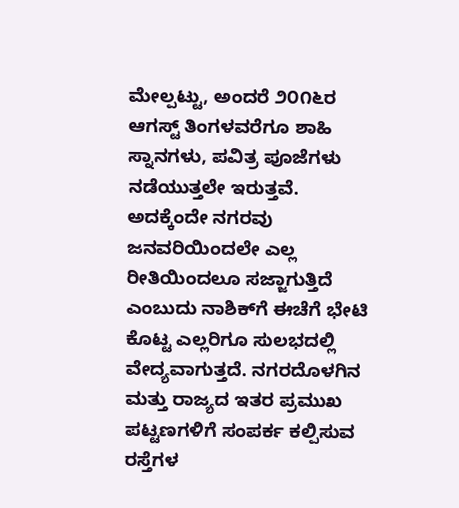ಮೇಲ್ಪಟ್ಟು, ಅಂದರೆ ೨೦೧೬ರ ಆಗಸ್ಟ್ ತಿಂಗಳವರೆಗೂ ಶಾಹಿ ಸ್ನಾನಗಳು, ಪವಿತ್ರ ಪೂಜೆಗಳು ನಡೆಯುತ್ತಲೇ ಇರುತ್ತವೆ. ಅದಕ್ಕೆಂದೇ ನಗರವು ಜನವರಿಯಿಂದಲೇ ಎಲ್ಲ ರೀತಿಯಿಂದಲೂ ಸಜ್ಜಾಗುತ್ತಿದೆ ಎಂಬುದು ನಾಶಿಕ್‍ಗೆ ಈಚೆಗೆ ಭೇಟಿ ಕೊಟ್ಟ ಎಲ್ಲರಿಗೂ ಸುಲಭದಲ್ಲಿ ವೇದ್ಯವಾಗುತ್ತದೆ. ನಗರದೊಳಗಿನ ಮತ್ತು ರಾಜ್ಯದ ಇತರ ಪ್ರಮುಖ ಪಟ್ಟಣಗಳಿಗೆ ಸಂಪರ್ಕ ಕಲ್ಪಿಸುವ ರಸ್ತೆಗಳ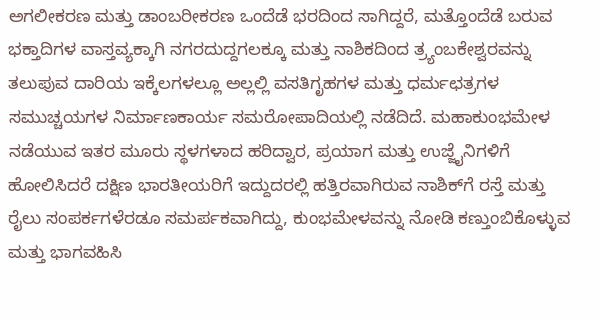ಅಗಲೀಕರಣ ಮತ್ತು ಡಾಂಬರೀಕರಣ ಒಂದೆಡೆ ಭರದಿಂದ ಸಾಗಿದ್ದರೆ, ಮತ್ತೊಂದೆಡೆ ಬರುವ ಭಕ್ತಾದಿಗಳ ವಾಸ್ತವ್ಯಕ್ಕಾಗಿ ನಗರದುದ್ದಗಲಕ್ಕೂ ಮತ್ತು ನಾಶಿಕದಿಂದ ತ್ರ್ಯಂಬಕೇಶ್ವರವನ್ನು ತಲುಪುವ ದಾರಿಯ ಇಕ್ಕೆಲಗಳಲ್ಲೂ ಅಲ್ಲಲ್ಲಿ ವಸತಿಗೃಹಗಳ ಮತ್ತು ಧರ್ಮಛತ್ರಗಳ ಸಮುಚ್ಚಯಗಳ ನಿರ್ಮಾಣಕಾರ್ಯ ಸಮರೋಪಾದಿಯಲ್ಲಿ ನಡೆದಿದೆ. ಮಹಾಕುಂಭಮೇಳ ನಡೆಯುವ ಇತರ ಮೂರು ಸ್ಥಳಗಳಾದ ಹರಿದ್ವಾರ, ಪ್ರಯಾಗ ಮತ್ತು ಉಜ್ಜೈನಿಗಳಿಗೆ ಹೋಲಿಸಿದರೆ ದಕ್ಷಿಣ ಭಾರತೀಯರಿಗೆ ಇದ್ದುದರಲ್ಲಿ ಹತ್ತಿರವಾಗಿರುವ ನಾಶಿಕ್‍ಗೆ ರಸ್ತೆ ಮತ್ತು ರೈಲು ಸಂಪರ್ಕಗಳೆರಡೂ ಸಮರ್ಪಕವಾಗಿದ್ದು, ಕುಂಭಮೇಳವನ್ನು ನೋಡಿ ಕಣ್ತುಂಬಿಕೊಳ್ಳುವ ಮತ್ತು ಭಾಗವಹಿಸಿ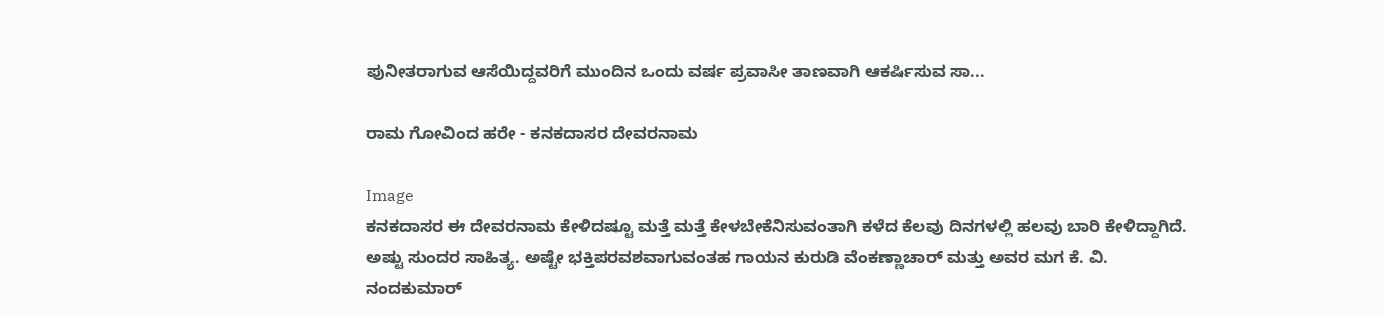ಪುನೀತರಾಗುವ ಆಸೆಯಿದ್ದವರಿಗೆ ಮುಂದಿನ ಒಂದು ವರ್ಷ ಪ್ರವಾಸೀ ತಾಣವಾಗಿ ಆಕರ್ಷಿಸುವ ಸಾ...

ರಾಮ ಗೋವಿಂದ ಹರೇ - ಕನಕದಾಸರ ದೇವರನಾಮ

Image
ಕನಕದಾಸರ ಈ ದೇವರನಾಮ ಕೇಳಿದಷ್ಟೂ ಮತ್ತೆ ಮತ್ತೆ ಕೇಳಬೇಕೆನಿಸುವಂತಾಗಿ ಕಳೆದ ಕೆಲವು ದಿನಗಳಲ್ಲಿ ಹಲವು ಬಾರಿ ಕೇಳಿದ್ದಾಗಿದೆ. ಅಷ್ಟು ಸುಂದರ ಸಾಹಿತ್ಯ. ಅಷ್ಟೇ ಭಕ್ತಿಪರವಶವಾಗುವಂತಹ ಗಾಯನ ಕುರುಡಿ ವೆಂಕಣ್ಣಾಚಾರ್ ಮತ್ತು ಅವರ ಮಗ ಕೆ. ವಿ. ನಂದಕುಮಾರ್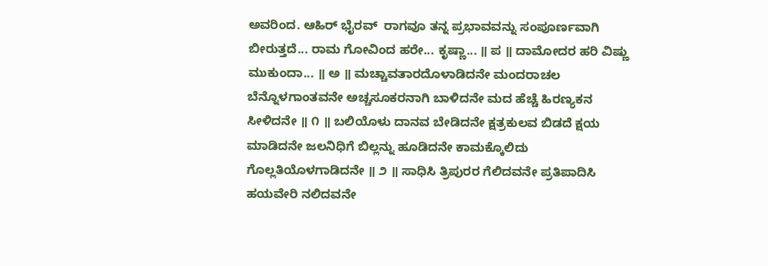ಅವರಿಂದ. ಆಹಿರ್ ಭೈರವ್  ರಾಗವೂ ತನ್ನ ಪ್ರಭಾವವನ್ನು ಸಂಪೂರ್ಣವಾಗಿ ಬೀರುತ್ತದೆ... ರಾಮ ಗೋವಿಂದ ಹರೇ... ಕೃಷ್ಣಾ... ॥ ಪ ॥ ದಾಮೋದರ ಹರಿ ವಿಷ್ಣು ಮುಕುಂದಾ... ॥ ಅ ॥ ಮಚ್ಚಾವತಾರದೊಳಾಡಿದನೇ ಮಂದರಾಚಲ ಬೆನ್ನೊಳಗಾಂತವನೇ ಅಚ್ಚಸೂಕರನಾಗಿ ಬಾಳಿದನೇ ಮದ ಹೆಚ್ಚೆ ಹಿರಣ್ಯಕನ ಸೀಳಿದನೇ ॥ ೧ ॥ ಬಲಿಯೊಳು ದಾನವ ಬೇಡಿದನೇ ಕ್ಷತ್ರಕುಲವ ಬಿಡದೆ ಕ್ಷಯ ಮಾಡಿದನೇ ಜಲನಿಧಿಗೆ ಬಿಲ್ಲನ್ನು ಹೂಡಿದನೇ ಕಾಮಕ್ಕೊಲಿದು ಗೊಲ್ಲತಿಯೊಳಗಾಡಿದನೇ ॥ ೨ ॥ ಸಾಧಿಸಿ ತ್ರಿಪುರರ ಗೆಲಿದವನೇ ಪ್ರತಿಪಾದಿಸಿ ಹಯವೇರಿ ನಲಿದವನೇ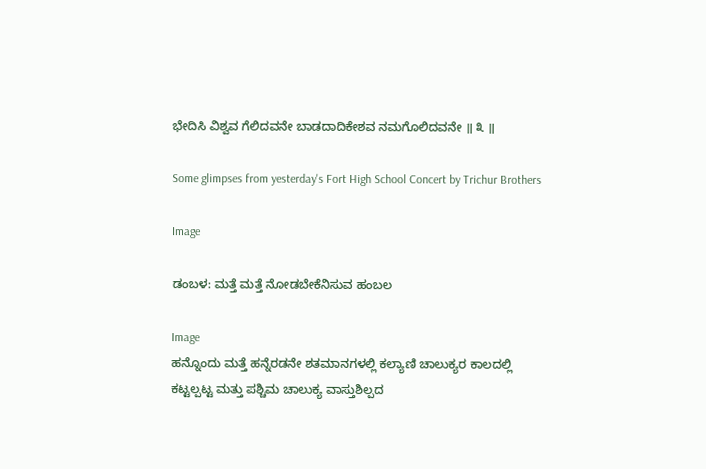ಭೇದಿಸಿ ವಿಶ್ವವ ಗೆಲಿದವನೇ ಬಾಡದಾದಿಕೇಶವ ನಮಗೊಲಿದವನೇ ॥ ೩ ॥

Some glimpses from yesterday's Fort High School Concert by Trichur Brothers

Image

ಡಂಬಳ: ಮತ್ತೆ ಮತ್ತೆ ನೋಡಬೇಕೆನಿಸುವ ಹಂಬಲ

Image
ಹನ್ನೊಂದು ಮತ್ತೆ ಹನ್ನೆರಡನೇ ಶತಮಾನಗಳಲ್ಲಿ ಕಲ್ಯಾಣಿ ಚಾಲುಕ್ಯರ ಕಾಲದಲ್ಲಿ ಕಟ್ಟಲ್ಪಟ್ಟ ಮತ್ತು ಪಶ್ಚಿಮ ಚಾಲುಕ್ಯ ವಾಸ್ತುಶಿಲ್ಪದ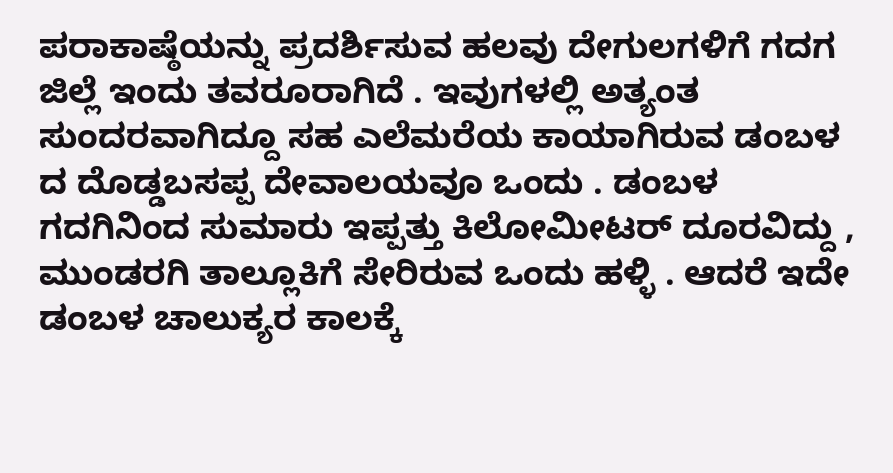ಪರಾಕಾಷ್ಠೆಯನ್ನು ಪ್ರದರ್ಶಿಸುವ ಹಲವು ದೇಗುಲಗಳಿಗೆ ಗದಗ ಜಿಲ್ಲೆ ಇಂದು ತವರೂರಾಗಿದೆ . ಇವುಗಳಲ್ಲಿ ಅತ್ಯಂತ ಸುಂದರವಾಗಿದ್ದೂ ಸಹ ಎಲೆಮರೆಯ ಕಾಯಾಗಿರುವ ಡಂಬಳ ದ ದೊಡ್ಡಬಸಪ್ಪ ದೇವಾಲಯವೂ ಒಂದು . ಡಂಬಳ ಗದಗಿನಿಂದ ಸುಮಾರು ಇಪ್ಪತ್ತು ಕಿಲೋಮೀಟರ್ ದೂರವಿದ್ದು , ಮುಂಡರಗಿ ತಾಲ್ಲೂಕಿಗೆ ಸೇರಿರುವ ಒಂದು ಹಳ್ಳಿ . ಆದರೆ ಇದೇ ಡಂಬಳ ಚಾಲುಕ್ಯರ ಕಾಲಕ್ಕೆ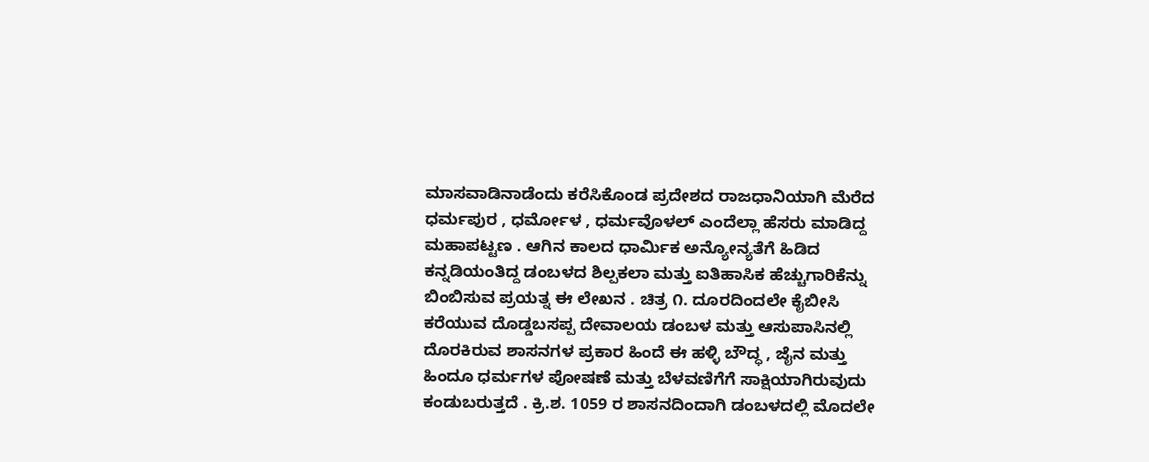ಮಾಸವಾಡಿನಾಡೆಂದು ಕರೆಸಿಕೊಂಡ ಪ್ರದೇಶದ ರಾಜಧಾನಿಯಾಗಿ ಮೆರೆದ ಧರ್ಮಪುರ , ಧರ್ಮೋಳ , ಧರ್ಮವೊಳಲ್ ಎಂದೆಲ್ಲಾ ಹೆಸರು ಮಾಡಿದ್ದ ಮಹಾಪಟ್ಟಣ . ಆಗಿನ ಕಾಲದ ಧಾರ್ಮಿಕ ಅನ್ಯೋನ್ಯತೆಗೆ ಹಿಡಿದ ಕನ್ನಡಿಯಂತಿದ್ದ ಡಂಬಳದ ಶಿಲ್ಪಕಲಾ ಮತ್ತು ಐತಿಹಾಸಿಕ ಹೆಚ್ಚುಗಾರಿಕೆನ್ನು ಬಿಂಬಿಸುವ ಪ್ರಯತ್ನ ಈ ಲೇಖನ . ಚಿತ್ರ ೧. ದೂರದಿಂದಲೇ ಕೈಬೀಸಿ ಕರೆಯುವ ದೊಡ್ಡಬಸಪ್ಪ ದೇವಾಲಯ ಡಂಬಳ ಮತ್ತು ಆಸುಪಾಸಿನಲ್ಲಿ ದೊರಕಿರುವ ಶಾಸನಗಳ ಪ್ರಕಾರ ಹಿಂದೆ ಈ ಹಳ್ಳಿ ಬೌದ್ಧ , ಜೈನ ಮತ್ತು ಹಿಂದೂ ಧರ್ಮಗಳ ಪೋಷಣೆ ಮತ್ತು ಬೆಳವಣಿಗೆಗೆ ಸಾಕ್ಷಿಯಾಗಿರುವುದು ಕಂಡುಬರುತ್ತದೆ . ಕ್ರಿ.ಶ. 1059 ರ ಶಾಸನದಿಂದಾಗಿ ಡಂಬಳದಲ್ಲಿ ಮೊದಲೇ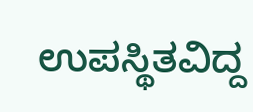ಉಪಸ್ಥಿತವಿದ್ದ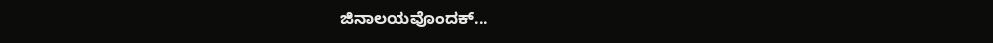ಜಿನಾಲಯವೊಂದಕ್...